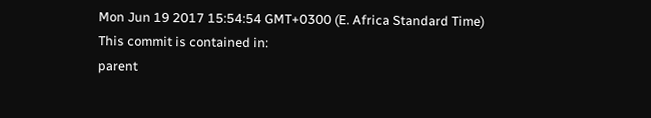Mon Jun 19 2017 15:54:54 GMT+0300 (E. Africa Standard Time)
This commit is contained in:
parent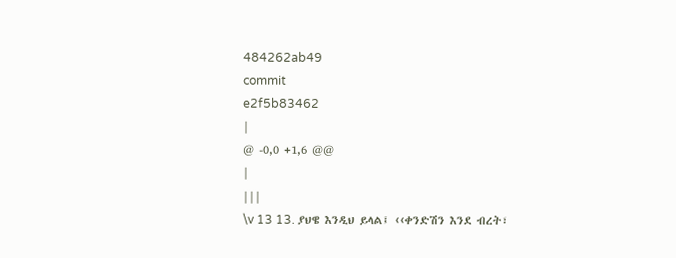484262ab49
commit
e2f5b83462
|
@ -0,0 +1,6 @@
|
|||
\v 13 13. ያህዌ እንዲህ ይላል፤ ‹‹ቀንድሽን እንደ ብረት፣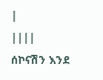|
||||
ሰኮናሽን እንደ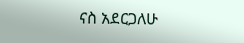ናስ አደርጋለሁ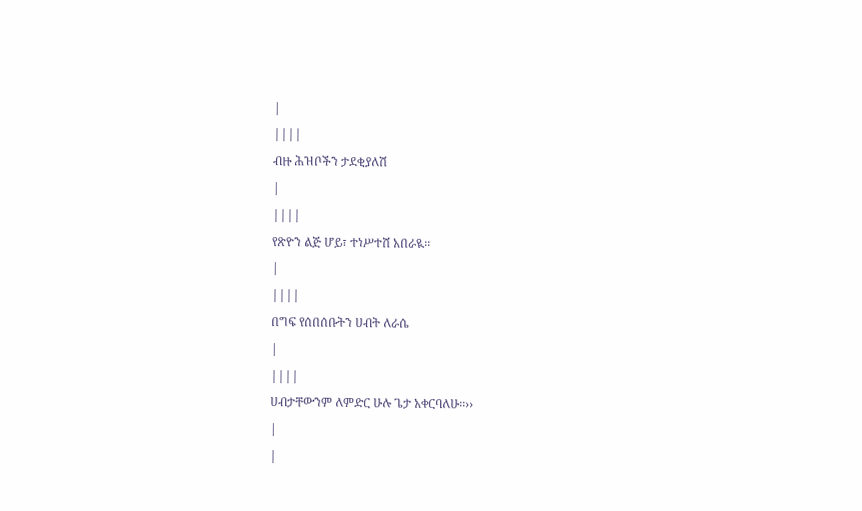|
||||
ብዙ ሕዝቦችን ታደቂያለሽ
|
||||
የጽዮን ልጅ ሆይ፣ ተነሥተሸ አበራዪ፡፡
|
||||
በግፍ የሰበሰቡትን ሀብት ለራሴ
|
||||
ሀብታቸውንም ለምድር ሁሉ ጌታ አቀርባለሁ፡፡››
|
|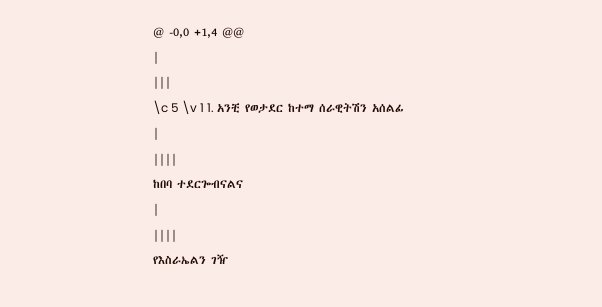@ -0,0 +1,4 @@
|
|||
\c 5 \v 1 1. አንቺ የወታደር ከተማ ሰራዊትሽን አሰልፊ
|
||||
ከበባ ተደርጐብናልና
|
||||
የእስራኤልን ገዥ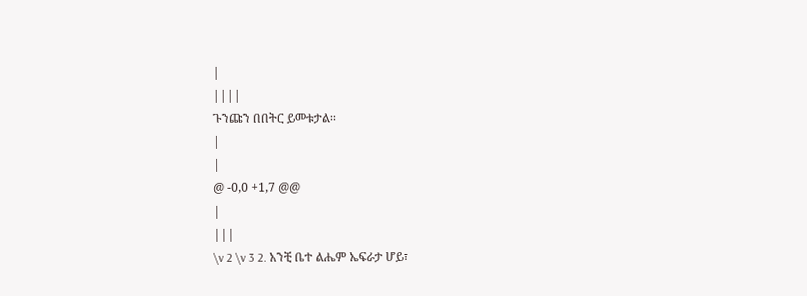|
||||
ጉንጩን በበትር ይመቱታል፡፡
|
|
@ -0,0 +1,7 @@
|
|||
\v 2 \v 3 2. አንቺ ቤተ ልሔም ኤፍራታ ሆይ፣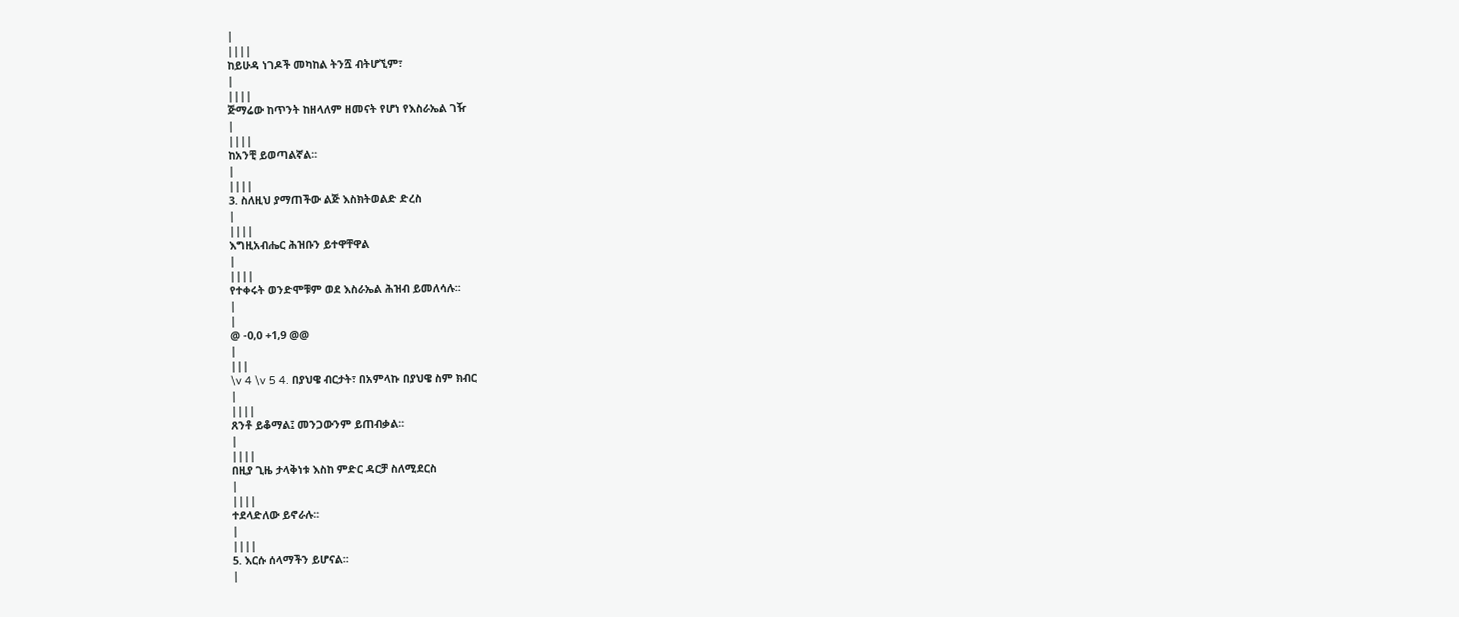|
||||
ከይሁዳ ነገዶች መካከል ትንሿ ብትሆኚም፣
|
||||
ጅማሬው ከጥንት ከዘላለም ዘመናት የሆነ የእስራኤል ገዥ
|
||||
ከአንቺ ይወጣልኛል፡፡
|
||||
3. ስለዚህ ያማጠችው ልጅ እስክትወልድ ድረስ
|
||||
እግዚአብሔር ሕዝቡን ይተዋቸዋል
|
||||
የተቀሩት ወንድሞቹም ወደ እስራኤል ሕዝብ ይመለሳሉ፡፡
|
|
@ -0,0 +1,9 @@
|
|||
\v 4 \v 5 4. በያህዌ ብርታት፣ በአምላኩ በያህዌ ስም ክብር
|
||||
ጸንቶ ይቆማል፤ መንጋውንም ይጠብቃል፡፡
|
||||
በዚያ ጊዜ ታላቅነቱ እስከ ምድር ዳርቻ ስለሚደርስ
|
||||
ተደላድለው ይኖራሉ፡፡
|
||||
5. እርሱ ሰላማችን ይሆናል፡፡
|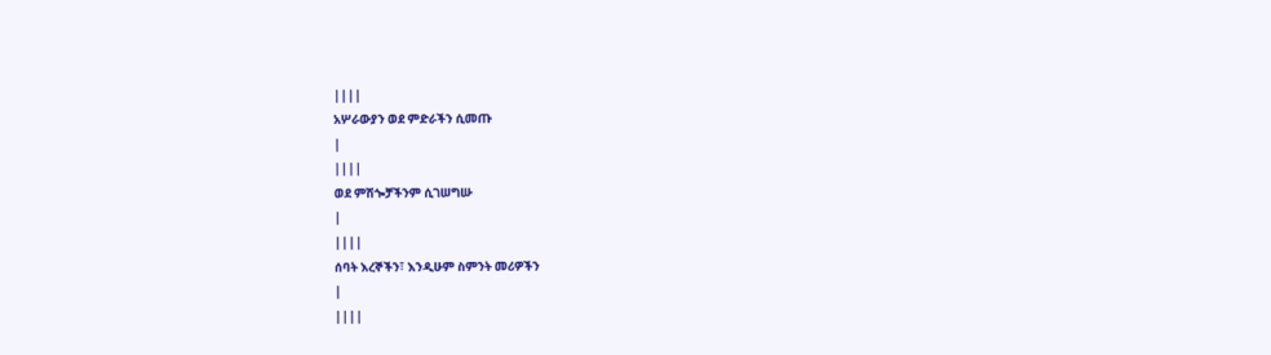||||
አሦራውያን ወደ ምድራችን ሲመጡ
|
||||
ወደ ምሽጐቻችንም ሲገሠግሡ
|
||||
ሰባት እረኞችን፣ እንዲሁም ስምንት መሪዎችን
|
||||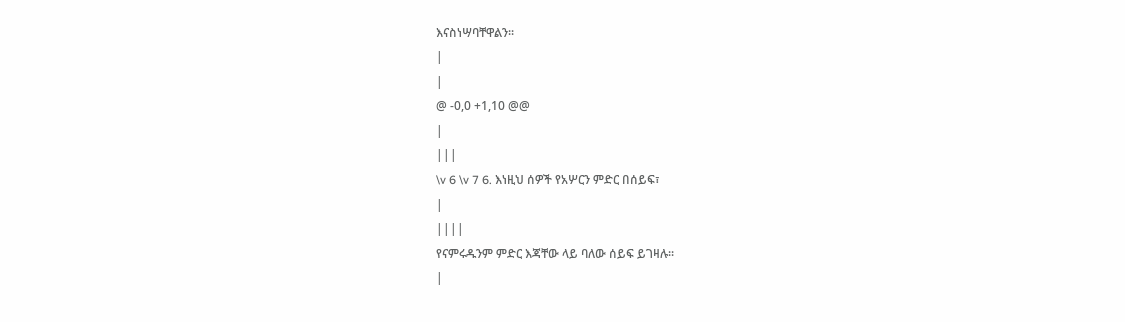እናስነሣባቸዋልን፡፡
|
|
@ -0,0 +1,10 @@
|
|||
\v 6 \v 7 6. እነዚህ ሰዎች የአሦርን ምድር በሰይፍ፣
|
||||
የናምሩዱንም ምድር እጃቸው ላይ ባለው ሰይፍ ይገዛሉ፡፡
|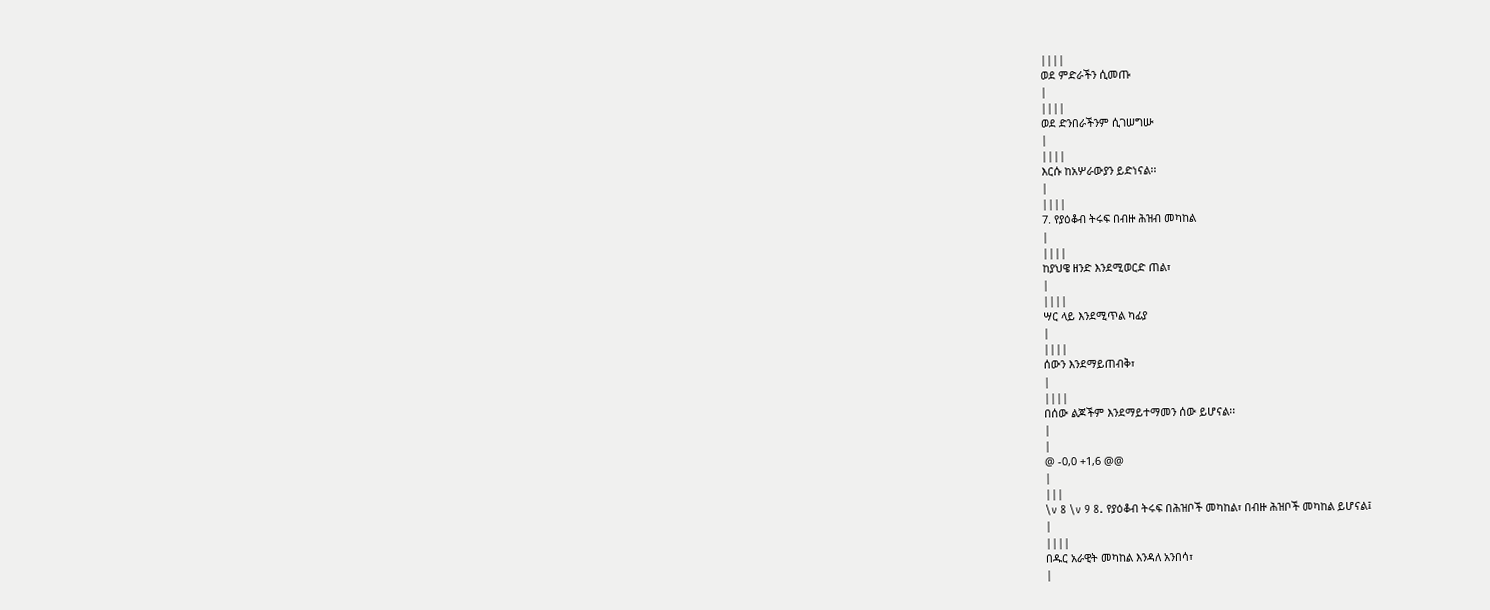||||
ወደ ምድራችን ሲመጡ
|
||||
ወደ ድንበራችንም ሲገሠግሡ
|
||||
እርሱ ከአሦራውያን ይድነናል፡፡
|
||||
7. የያዕቆብ ትሩፍ በብዙ ሕዝብ መካከል
|
||||
ከያህዌ ዘንድ እንደሚወርድ ጠል፣
|
||||
ሣር ላይ እንደሚጥል ካፊያ
|
||||
ሰውን እንደማይጠብቅ፣
|
||||
በሰው ልጆችም እንደማይተማመን ሰው ይሆናል፡፡
|
|
@ -0,0 +1,6 @@
|
|||
\v 8 \v 9 8. የያዕቆብ ትሩፍ በሕዝቦች መካከል፣ በብዙ ሕዝቦች መካከል ይሆናል፤
|
||||
በዱር አራዊት መካከል እንዳለ አንበሳ፣
|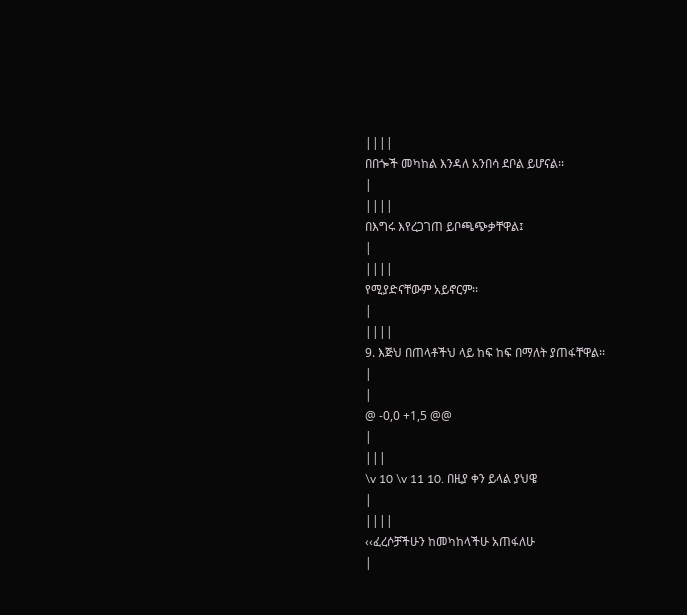||||
በበጐች መካከል እንዳለ አንበሳ ደቦል ይሆናል፡፡
|
||||
በእግሩ እየረጋገጠ ይቦጫጭቃቸዋል፤
|
||||
የሚያድናቸውም አይኖርም፡፡
|
||||
9. እጅህ በጠላቶችህ ላይ ከፍ ከፍ በማለት ያጠፋቸዋል፡፡
|
|
@ -0,0 +1,5 @@
|
|||
\v 10 \v 11 10. በዚያ ቀን ይላል ያህዌ
|
||||
‹‹ፈረሶቻችሁን ከመካከላችሁ አጠፋለሁ
|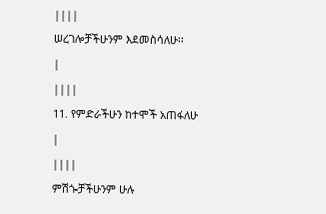||||
ሠረገሎቻችሁንም እደመስሳለሁ፡፡
|
||||
11. የምድራችሁን ከተሞች አጠፋለሁ
|
||||
ምሽጐቻችሁንም ሁሉ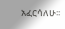አፈርሳለሁ፡፡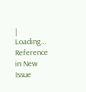|
Loading…
Reference in New Issue